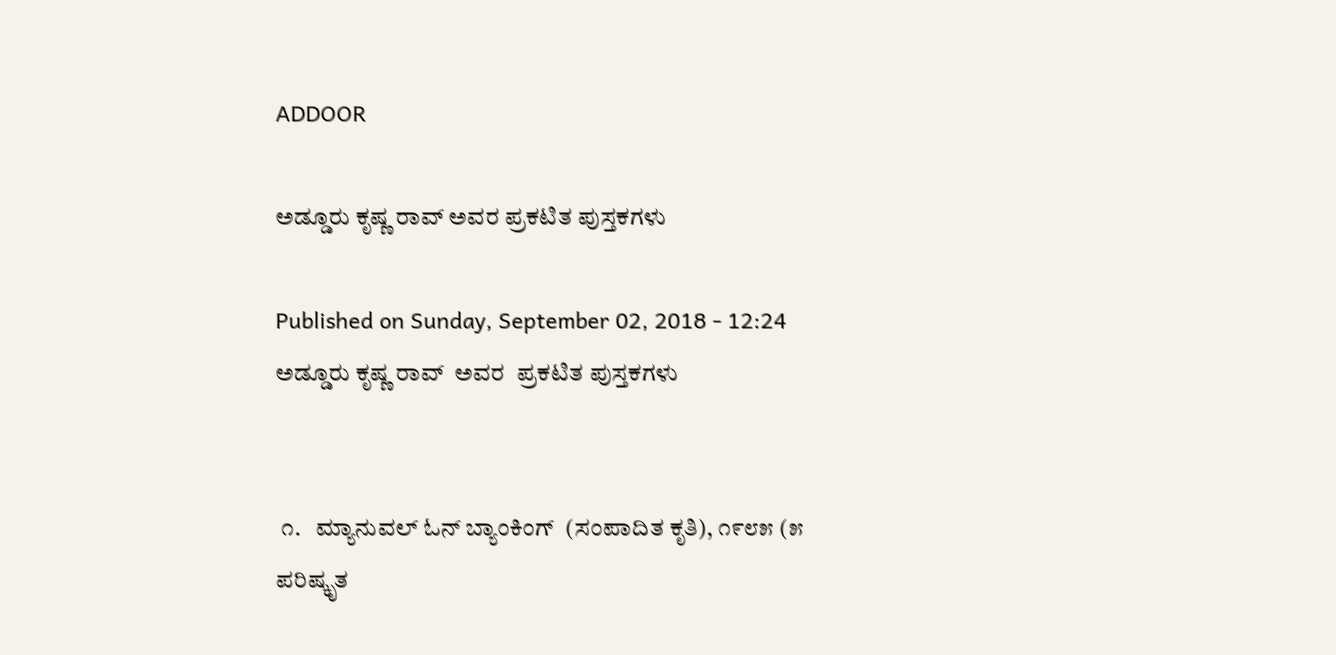ADDOOR

ಅಡ್ಡೂರು ಕೃಷ್ಣ ರಾವ್ ಅವರ ಪ್ರಕಟಿತ ಪುಸ್ತಕಗಳು

Published on Sunday, September 02, 2018 - 12:24
ಅಡ್ಡೂರು ಕೃಷ್ಣ ರಾವ್  ಅವರ  ಪ್ರಕಟಿತ ಪುಸ್ತಕಗಳು


 ೧.   ಮ್ಯಾನುವಲ್ ಓನ್ ಬ್ಯಾಂಕಿಂಗ್  (ಸಂಪಾದಿತ ಕೃತಿ), ೧೯೮೫ (೫ ಪರಿಷ್ಕೃತ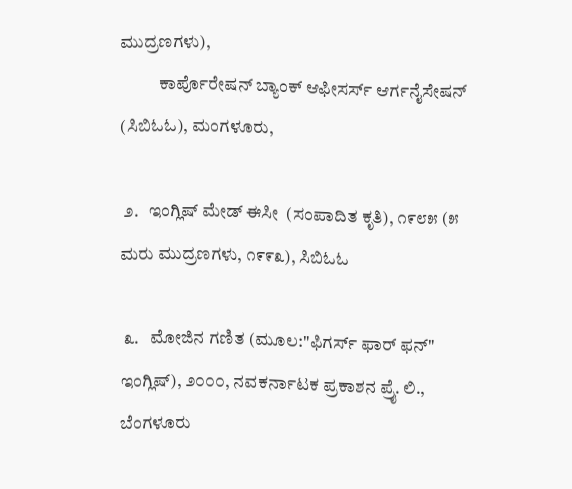ಮುದ್ರಣಗಳು),
           ಕಾರ್ಪೊರೇಷನ್ ಬ್ಯಾಂಕ್ ಆಫೀಸರ್ಸ್ ಆರ್ಗನೈಸೇಷನ್ (ಸಿಬಿಓಓ), ಮಂಗಳೂರು,

 ೨.   ಇಂಗ್ಲಿಷ್ ಮೇಡ್ ಈಸೀ  (ಸಂಪಾದಿತ ಕೃತಿ), ೧೯೮೫ (೫ ಮರು ಮುದ್ರಣಗಳು, ೧೯೯೩), ಸಿಬಿಓಓ

 ೩.   ಮೋಜಿನ ಗಣಿತ (ಮೂಲ:"ಫಿಗರ್ಸ್ ಫಾರ್ ಫನ್" ಇಂಗ್ಲಿಷ್), ೨೦೦೦, ನವಕರ್ನಾಟಕ ಪ್ರಕಾಶನ ಪ್ರೈ. ಲಿ., ಬೆಂಗಳೂರು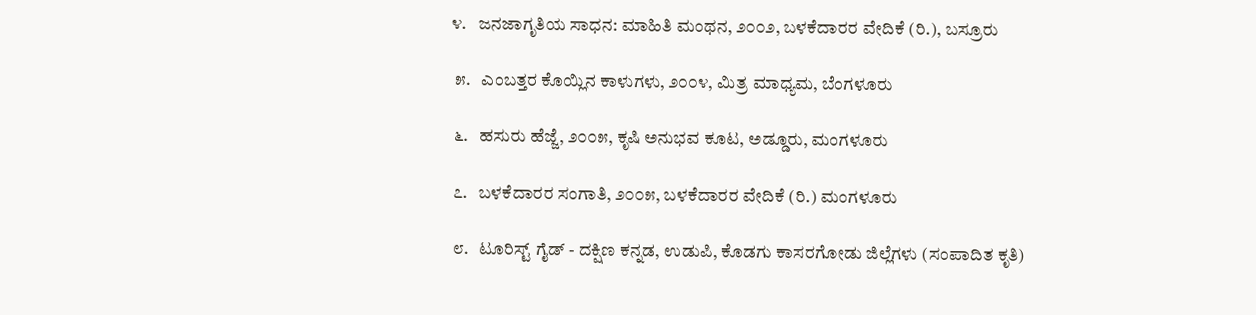೪.   ಜನಜಾಗೃತಿಯ ಸಾಧನ: ಮಾಹಿತಿ ಮಂಥನ, ೨೦೦೨, ಬಳಕೆದಾರರ ವೇದಿಕೆ (ರಿ.), ಬಸ್ರೂರು

 ೫.   ಎಂಬತ್ತರ ಕೊಯ್ಲಿನ ಕಾಳುಗಳು, ೨೦೦೪, ಮಿತ್ರ ಮಾಧ್ಯಮ, ಬೆಂಗಳೂರು

 ೬.   ಹಸುರು ಹೆಜ್ಜೆ, ೨೦೦೫, ಕೃಷಿ ಅನುಭವ ಕೂಟ, ಅಡ್ಡೂರು, ಮಂಗಳೂರು

 ೭.   ಬಳಕೆದಾರರ ಸಂಗಾತಿ, ೨೦೦೫, ಬಳಕೆದಾರರ ವೇದಿಕೆ (ರಿ.) ಮಂಗಳೂರು

 ೮.   ಟೂರಿಸ್ಟ್ ಗೈಡ್ - ದಕ್ಷಿಣ ಕನ್ನಡ, ಉಡುಪಿ, ಕೊಡಗು ಕಾಸರಗೋಡು ಜಿಲ್ಲೆಗಳು (ಸಂಪಾದಿತ ಕೃತಿ)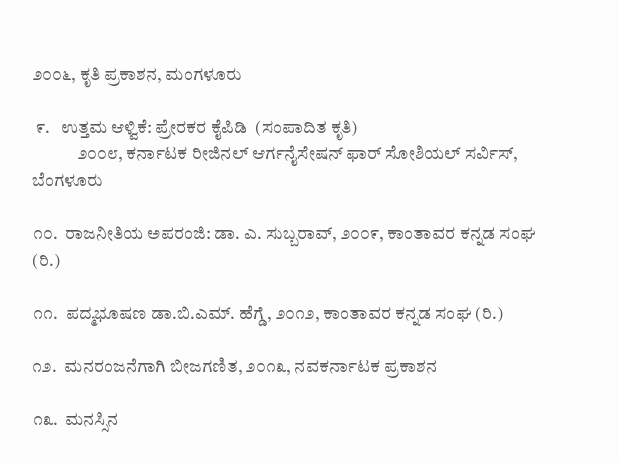೨೦೦೬, ಕೃತಿ ಪ್ರಕಾಶನ, ಮಂಗಳೂರು

 ೯.   ಉತ್ತಮ ಆಳ್ವಿಕೆ: ಪ್ರೇರಕರ ಕೈಪಿಡಿ  (ಸಂಪಾದಿತ ಕೃತಿ)
             ೨೦೦೮, ಕರ್ನಾಟಕ ರೀಜಿನಲ್ ಆರ್ಗನೈಸೇಷನ್ ಫಾರ್ ಸೋಶಿಯಲ್ ಸರ್ವಿಸ್, ಬೆಂಗಳೂರು

೧೦.  ರಾಜನೀತಿಯ ಅಪರಂಜಿ: ಡಾ. ಎ. ಸುಬ್ಬರಾವ್, ೨೦೦೯, ಕಾಂತಾವರ ಕನ್ನಡ ಸಂಘ (ರಿ.)

೧೧.  ಪದ್ಮಭೂಷಣ ಡಾ.ಬಿ.ಎಮ್. ಹೆಗ್ಡೆ, ೨೦೧೨, ಕಾಂತಾವರ ಕನ್ನಡ ಸಂಘ (ರಿ.)

೧೨.  ಮನರಂಜನೆಗಾಗಿ ಬೀಜಗಣಿತ, ೨೦೧೩, ನವಕರ್ನಾಟಕ ಪ್ರಕಾಶನ

೧೩.  ಮನಸ್ಸಿನ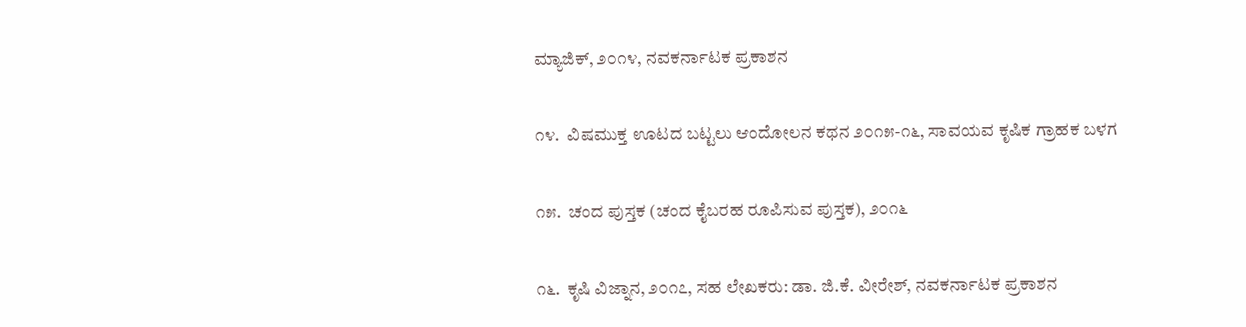ಮ್ಯಾಜಿಕ್, ೨೦೧೪, ನವಕರ್ನಾಟಕ ಪ್ರಕಾಶನ

೧೪.  ವಿಷಮುಕ್ತ ಊಟದ ಬಟ್ಟಲು ಆಂದೋಲನ ಕಥನ ೨೦೧೫-೧೬, ಸಾವಯವ ಕೃಷಿಕ ಗ್ರಾಹಕ ಬಳಗ

೧೫.  ಚಂದ ಪುಸ್ತಕ (ಚಂದ ಕೈಬರಹ ರೂಪಿಸುವ ಪುಸ್ತಕ), ೨೦೧೬

೧೬.  ಕೃಷಿ ವಿಜ್ನಾನ, ೨೦೧೭, ಸಹ ಲೇಖಕರು: ಡಾ. ಜಿ.ಕೆ. ವೀರೇಶ್, ನವಕರ್ನಾಟಕ ಪ್ರಕಾಶನ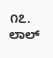೧೭. ಲಾಲ್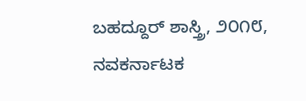ಬಹದ್ದೂರ್ ಶಾಸ್ತ್ರಿ, ೨೦೧೮, ನವಕರ್ನಾಟಕ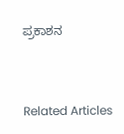ಪ್ರಕಾಶನ


Related Articles